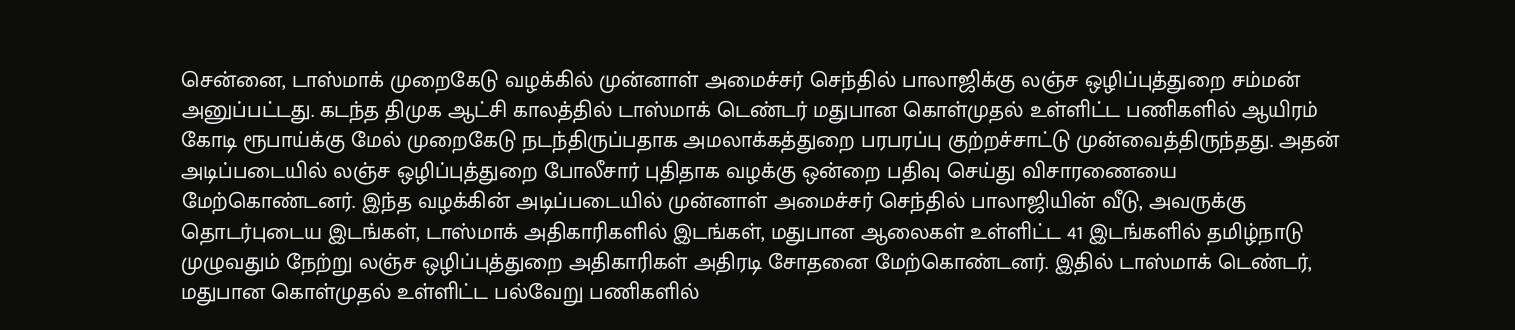சென்னை, டாஸ்மாக் முறைகேடு வழக்கில் முன்னாள் அமைச்சர் செந்தில் பாலாஜிக்கு லஞ்ச ஒழிப்புத்துறை சம்மன் அனுப்பட்டது. கடந்த திமுக ஆட்சி காலத்தில் டாஸ்மாக் டெண்டர் மதுபான கொள்முதல் உள்ளிட்ட பணிகளில் ஆயிரம் கோடி ரூபாய்க்கு மேல் முறைகேடு நடந்திருப்பதாக அமலாக்கத்துறை பரபரப்பு குற்றச்சாட்டு முன்வைத்திருந்தது. அதன் அடிப்படையில் லஞ்ச ஒழிப்புத்துறை போலீசார் புதிதாக வழக்கு ஒன்றை பதிவு செய்து விசாரணையை மேற்கொண்டனர். இந்த வழக்கின் அடிப்படையில் முன்னாள் அமைச்சர் செந்தில் பாலாஜியின் வீடு, அவருக்கு தொடர்புடைய இடங்கள், டாஸ்மாக் அதிகாரிகளில் இடங்கள், மதுபான ஆலைகள் உள்ளிட்ட 41 இடங்களில் தமிழ்நாடு முழுவதும் நேற்று லஞ்ச ஒழிப்புத்துறை அதிகாரிகள் அதிரடி சோதனை மேற்கொண்டனர். இதில் டாஸ்மாக் டெண்டர், மதுபான கொள்முதல் உள்ளிட்ட பல்வேறு பணிகளில்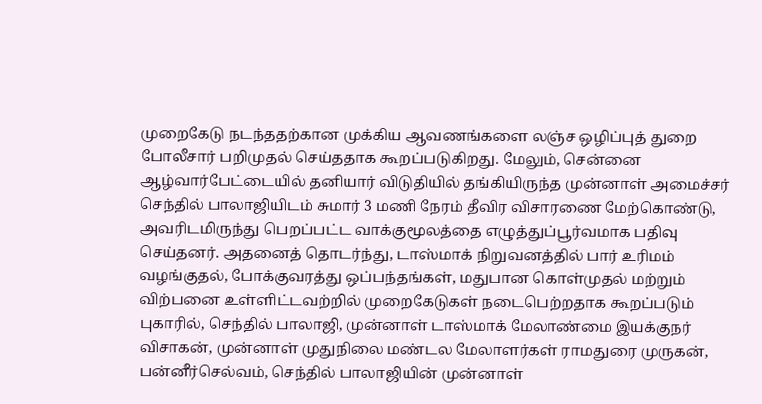முறைகேடு நடந்ததற்கான முக்கிய ஆவணங்களை லஞ்ச ஒழிப்புத் துறை போலீசார் பறிமுதல் செய்ததாக கூறப்படுகிறது. மேலும், சென்னை ஆழ்வார்பேட்டையில் தனியார் விடுதியில் தங்கியிருந்த முன்னாள் அமைச்சர் செந்தில் பாலாஜியிடம் சுமார் 3 மணி நேரம் தீவிர விசாரணை மேற்கொண்டு, அவரிடமிருந்து பெறப்பட்ட வாக்குமூலத்தை எழுத்துப்பூர்வமாக பதிவு செய்தனர். அதனைத் தொடர்ந்து, டாஸ்மாக் நிறுவனத்தில் பார் உரிமம் வழங்குதல், போக்குவரத்து ஒப்பந்தங்கள், மதுபான கொள்முதல் மற்றும் விற்பனை உள்ளிட்டவற்றில் முறைகேடுகள் நடைபெற்றதாக கூறப்படும் புகாரில், செந்தில் பாலாஜி, முன்னாள் டாஸ்மாக் மேலாண்மை இயக்குநர் விசாகன், முன்னாள் முதுநிலை மண்டல மேலாளர்கள் ராமதுரை முருகன், பன்னீர்செல்வம், செந்தில் பாலாஜியின் முன்னாள்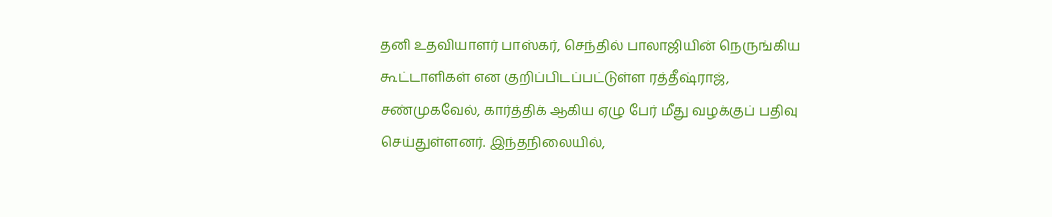தனி உதவியாளர் பாஸ்கர், செந்தில் பாலாஜியின் நெருங்கிய கூட்டாளிகள் என குறிப்பிடப்பட்டுள்ள ரத்தீஷ்ராஜ், சண்முகவேல், கார்த்திக் ஆகிய ஏழு பேர் மீது வழக்குப் பதிவு செய்துள்ளனர். இந்தநிலையில்,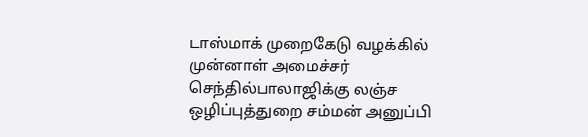டாஸ்மாக் முறைகேடு வழக்கில் முன்னாள் அமைச்சர் செந்தில்பாலாஜிக்கு லஞ்ச ஒழிப்புத்துறை சம்மன் அனுப்பி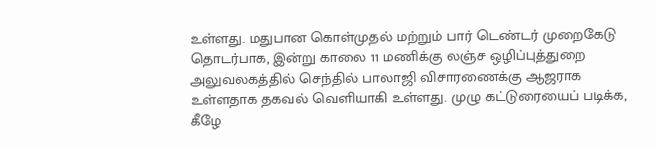உள்ளது. மதுபான கொள்முதல் மற்றும் பார் டெண்டர் முறைகேடு தொடர்பாக, இன்று காலை 11 மணிக்கு லஞ்ச ஒழிப்புத்துறை அலுவலகத்தில் செந்தில் பாலாஜி விசாரணைக்கு ஆஜராக உள்ளதாக தகவல் வெளியாகி உள்ளது. முழு கட்டுரையைப் படிக்க, கீழே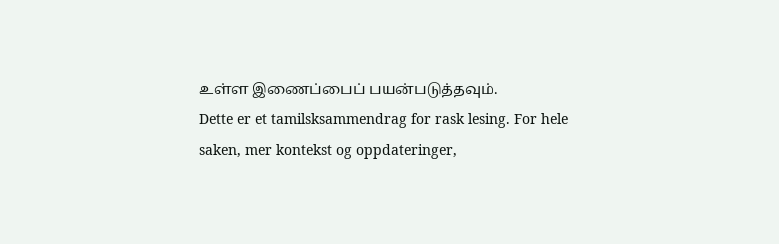உள்ள இணைப்பைப் பயன்படுத்தவும்.
Dette er et tamilsksammendrag for rask lesing. For hele saken, mer kontekst og oppdateringer,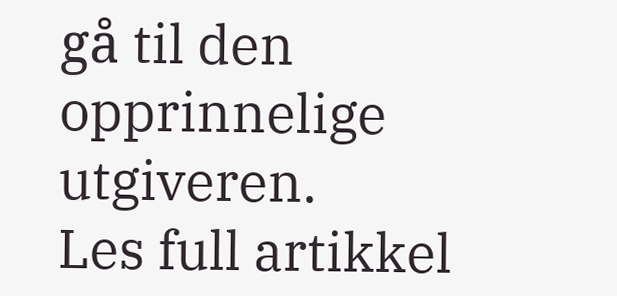gå til den opprinnelige utgiveren.
Les full artikkel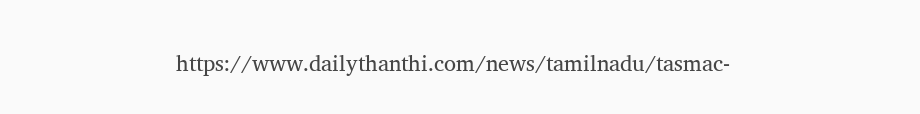https://www.dailythanthi.com/news/tamilnadu/tasmac-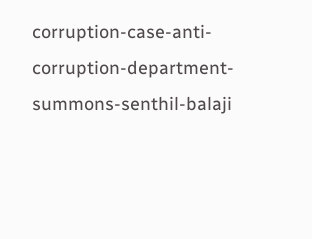corruption-case-anti-corruption-department-summons-senthil-balaji